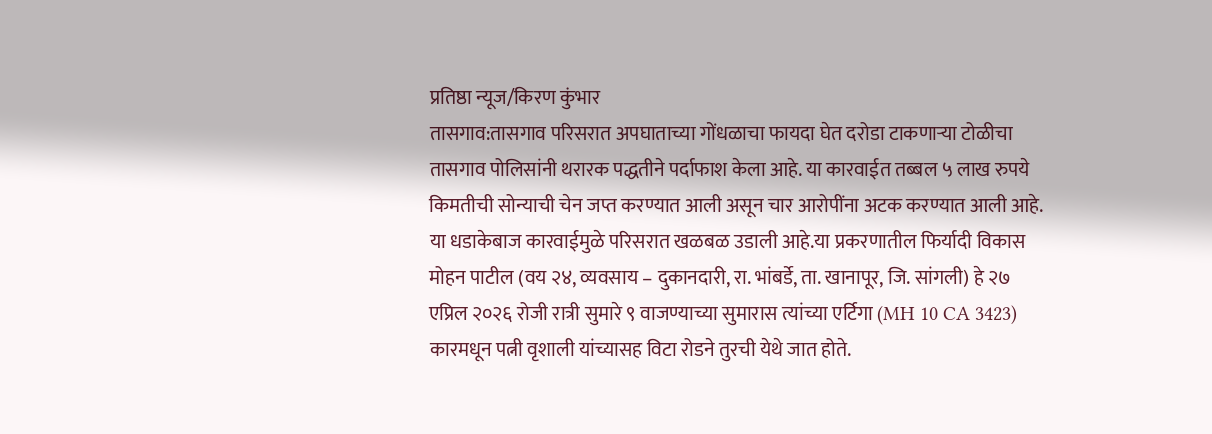प्रतिष्ठा न्यूज/किरण कुंभार
तासगाव:तासगाव परिसरात अपघाताच्या गोंधळाचा फायदा घेत दरोडा टाकणाऱ्या टोळीचा तासगाव पोलिसांनी थरारक पद्धतीने पर्दाफाश केला आहे. या कारवाईत तब्बल ५ लाख रुपये किमतीची सोन्याची चेन जप्त करण्यात आली असून चार आरोपींना अटक करण्यात आली आहे. या धडाकेबाज कारवाईमुळे परिसरात खळबळ उडाली आहे.या प्रकरणातील फिर्यादी विकास मोहन पाटील (वय २४, व्यवसाय – दुकानदारी, रा. भांबर्डे, ता. खानापूर, जि. सांगली) हे २७ एप्रिल २०२६ रोजी रात्री सुमारे ९ वाजण्याच्या सुमारास त्यांच्या एर्टिगा (MH 10 CA 3423) कारमधून पत्नी वृशाली यांच्यासह विटा रोडने तुरची येथे जात होते.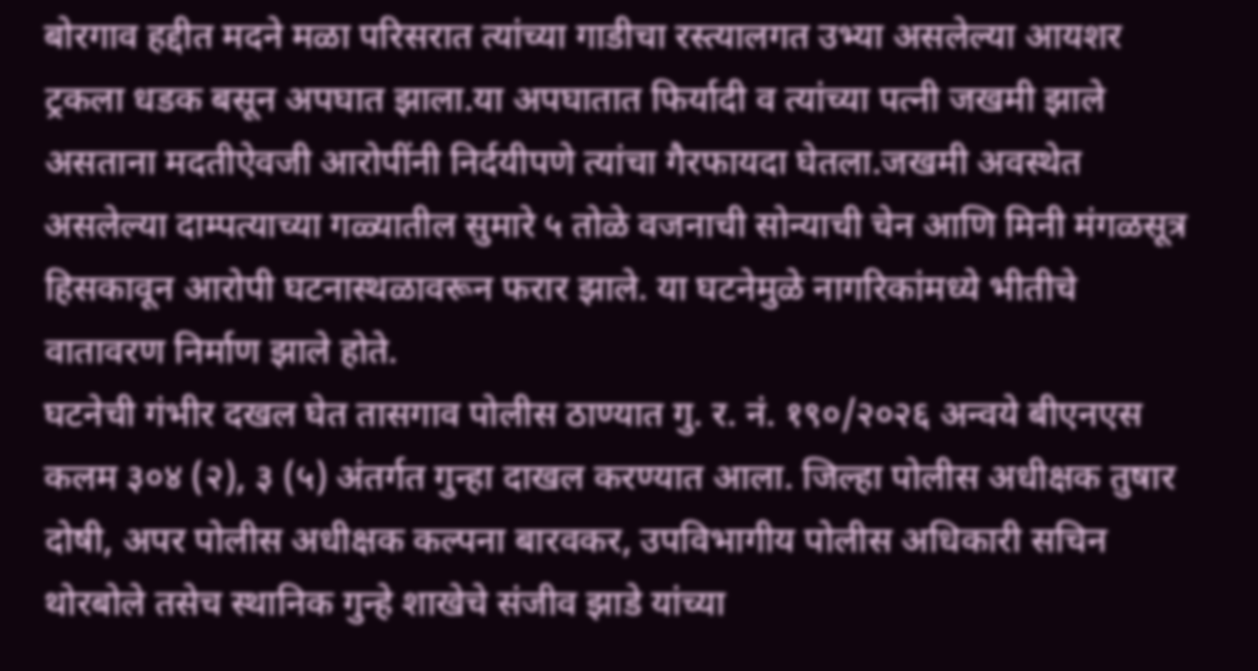बोरगाव हद्दीत मदने मळा परिसरात त्यांच्या गाडीचा रस्त्यालगत उभ्या असलेल्या आयशर ट्रकला धडक बसून अपघात झाला.या अपघातात फिर्यादी व त्यांच्या पत्नी जखमी झाले असताना मदतीऐवजी आरोपींनी निर्दयीपणे त्यांचा गैरफायदा घेतला.जखमी अवस्थेत असलेल्या दाम्पत्याच्या गळ्यातील सुमारे ५ तोळे वजनाची सोन्याची चेन आणि मिनी मंगळसूत्र हिसकावून आरोपी घटनास्थळावरून फरार झाले. या घटनेमुळे नागरिकांमध्ये भीतीचे वातावरण निर्माण झाले होते.
घटनेची गंभीर दखल घेत तासगाव पोलीस ठाण्यात गु. र. नं. १९०/२०२६ अन्वये बीएनएस कलम ३०४ (२), ३ (५) अंतर्गत गुन्हा दाखल करण्यात आला. जिल्हा पोलीस अधीक्षक तुषार दोषी, अपर पोलीस अधीक्षक कल्पना बारवकर, उपविभागीय पोलीस अधिकारी सचिन थोरबोले तसेच स्थानिक गुन्हे शाखेचे संजीव झाडे यांच्या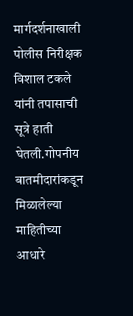मार्गदर्शनाखाली पोलीस निरीक्षक विशाल टकले यांनी तपासाची सूत्रे हाती घेतली.गोपनीय बातमीदारांकडून मिळालेल्या माहितीच्या आधारे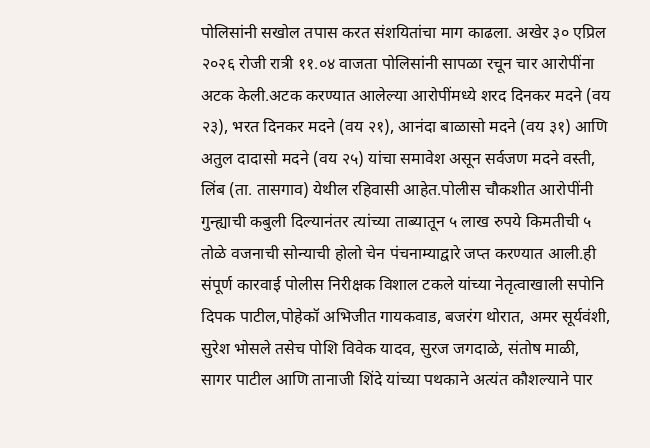पोलिसांनी सखोल तपास करत संशयितांचा माग काढला. अखेर ३० एप्रिल २०२६ रोजी रात्री ११.०४ वाजता पोलिसांनी सापळा रचून चार आरोपींना अटक केली.अटक करण्यात आलेल्या आरोपींमध्ये शरद दिनकर मदने (वय २३), भरत दिनकर मदने (वय २१), आनंदा बाळासो मदने (वय ३१) आणि अतुल दादासो मदने (वय २५) यांचा समावेश असून सर्वजण मदने वस्ती, लिंब (ता. तासगाव) येथील रहिवासी आहेत.पोलीस चौकशीत आरोपींनी गुन्ह्याची कबुली दिल्यानंतर त्यांच्या ताब्यातून ५ लाख रुपये किमतीची ५ तोळे वजनाची सोन्याची होलो चेन पंचनाम्याद्वारे जप्त करण्यात आली.ही संपूर्ण कारवाई पोलीस निरीक्षक विशाल टकले यांच्या नेतृत्वाखाली सपोनि दिपक पाटील,पोहेकॉ अभिजीत गायकवाड, बजरंग थोरात, अमर सूर्यवंशी, सुरेश भोसले तसेच पोशि विवेक यादव, सुरज जगदाळे, संतोष माळी, सागर पाटील आणि तानाजी शिंदे यांच्या पथकाने अत्यंत कौशल्याने पार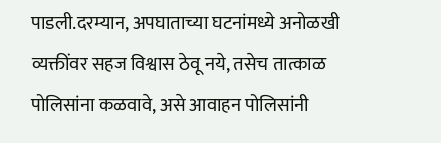पाडली.दरम्यान, अपघाताच्या घटनांमध्ये अनोळखी व्यक्तींवर सहज विश्वास ठेवू नये, तसेच तात्काळ पोलिसांना कळवावे, असे आवाहन पोलिसांनी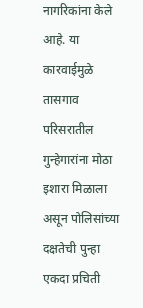नागरिकांना केले आहे. या कारवाईमुळे तासगाव परिसरातील गुन्हेगारांना मोठा इशारा मिळाला असून पोलिसांच्या दक्षतेची पुन्हा एकदा प्रचिती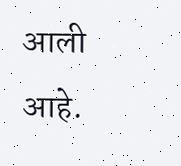आली आहे.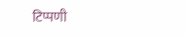टिप्पणी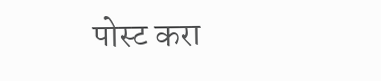पोस्ट करा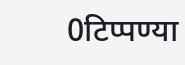0टिप्पण्या